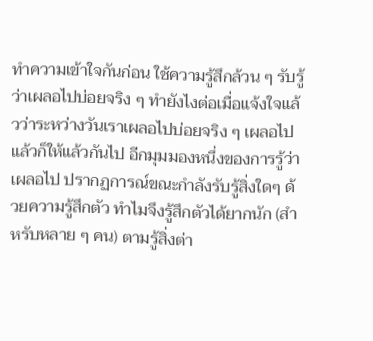ทำความเข้าใจกันก่อน ใช้ความรู้สึกล้วน ๆ รับรู้ว่าเผลอไปบ่อยจริง ๆ ทำยังไงต่อเมื่อแจ้งใจแล้วว่าระหว่างวันเราเผลอไปบ่อยจริง ๆ เผลอไปแล้วก็ให้แล้วกันไป อีกมุมมองหนึ่งของการรู้ว่าเผลอไป ปรากฏการณ์ขณะกำลังรับรู้สิ่งใดๆ ด้วยความรู้สึกตัว ทำไมจึงรู้สึกตัวได้ยากนัก (สำหรับหลาย ๆ คน) ตามรู้สิ่งต่า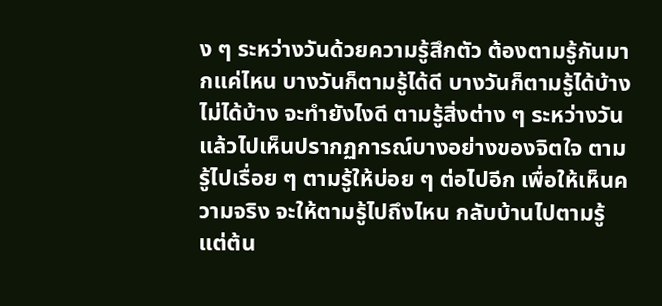ง ๆ ระหว่างวันด้วยความรู้สึกตัว ต้องตามรู้กันมากแค่ไหน บางวันก็ตามรู้ได้ดี บางวันก็ตามรู้ได้บ้างไม่ได้บ้าง จะทำยังไงดี ตามรู้สิ่งต่าง ๆ ระหว่างวันแล้วไปเห็นปรากฏการณ์บางอย่างของจิตใจ ตามรู้ไปเรื่อย ๆ ตามรู้ให้บ่อย ๆ ต่อไปอีก เพื่อให้เห็นความจริง จะให้ตามรู้ไปถึงไหน กลับบ้านไปตามรู้แต่ต้น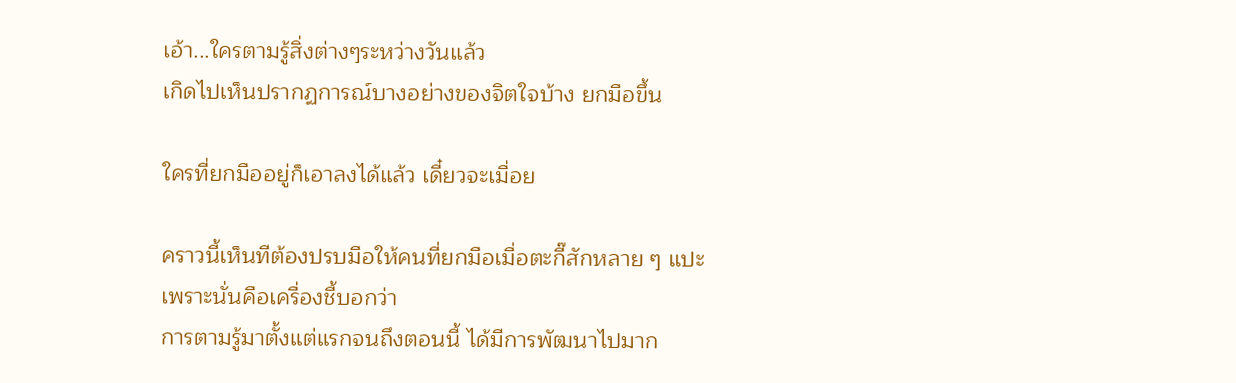เอ้า...ใครตามรู้สิ่งต่างๆระหว่างวันแล้ว
เกิดไปเห็นปรากฏการณ์บางอย่างของจิตใจบ้าง ยกมือขึ้น

ใครที่ยกมืออยู่ก็เอาลงได้แล้ว เดี๋ยวจะเมื่อย

คราวนี้เห็นทีต้องปรบมือให้คนที่ยกมือเมื่อตะกี๊สักหลาย ๆ แปะ
เพราะนั่นคือเครื่องชี้บอกว่า
การตามรู้มาตั้งแต่แรกจนถึงตอนนี้ ได้มีการพัฒนาไปมาก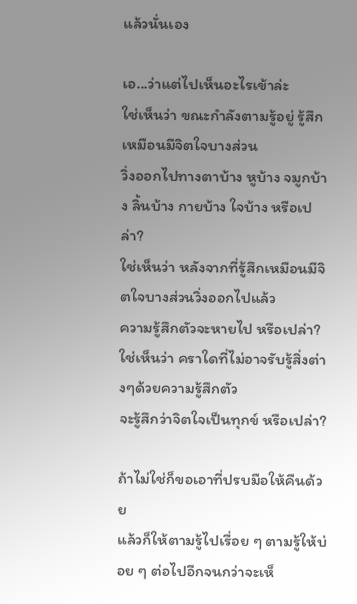แล้วนั่นเอง

เอ...ว่าแต่ไปเห็นอะไรเข้าล่ะ
ใช่เห็นว่า ขณะกำลังตามรู้อยู่ รู้สึกเหมือนมีจิตใจบางส่วน
วิ่งออกไปทางตาบ้าง หูบ้าง จมูกบ้าง ลิ้นบ้าง กายบ้าง ใจบ้าง หรือเปล่า?
ใช่เห็นว่า หลังจากที่รู้สึกเหมือนมีจิตใจบางส่วนวิ่งออกไปแล้ว
ความรู้สึกตัวจะหายไป หรือเปล่า?
ใช่เห็นว่า คราใดที่ไม่อาจรับรู้สิ่งต่างๆด้วยความรู้สึกตัว
จะรู้สึกว่าจิตใจเป็นทุกข์ หรือเปล่า?

ถ้าไม่ใช่ก็ขอเอาที่ปรบมือให้คืนด้วย
แล้วก็ให้ตามรู้ไปเรื่อย ๆ ตามรู้ให้บ่อย ๆ ต่อไปอีกจนกว่าจะเห็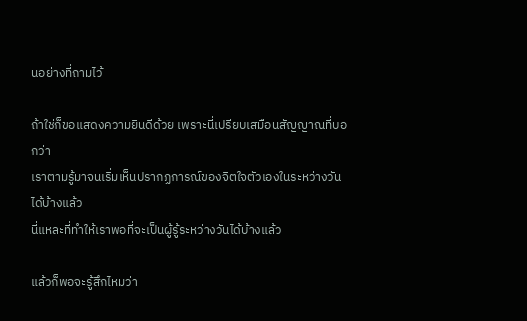นอย่างที่ถามไว้

ถ้าใช่ก็ขอแสดงความยินดีด้วย เพราะนี่เปรียบเสมือนสัญญาณที่บอกว่า
เราตามรู้มาจนเริ่มเห็นปรากฏการณ์ของจิตใจตัวเองในระหว่างวันได้บ้างแล้ว
นี่แหละที่ทำให้เราพอที่จะเป็นผู้รู้ระหว่างวันได้บ้างแล้ว

แล้วก็พอจะรู้สึกไหมว่า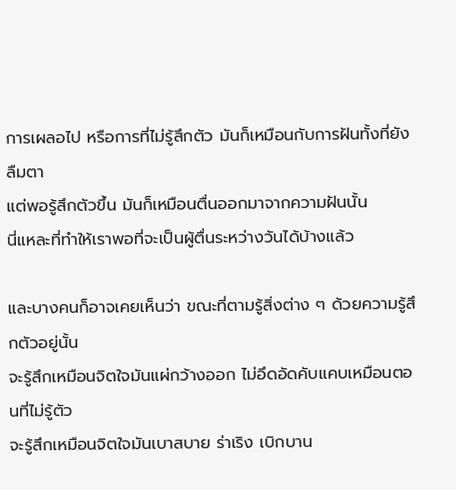การเผลอไป หรือการที่ไม่รู้สึกตัว มันก็เหมือนกับการฝันทั้งที่ยังลืมตา
แต่พอรู้สึกตัวขึ้น มันก็เหมือนตื่นออกมาจากความฝันนั้น
นี่แหละที่ทำให้เราพอที่จะเป็นผู้ตื่นระหว่างวันได้บ้างแล้ว

และบางคนก็อาจเคยเห็นว่า ขณะที่ตามรู้สิ่งต่าง ๆ ด้วยความรู้สึกตัวอยู่นั้น
จะรู้สึกเหมือนจิตใจมันแผ่กว้างออก ไม่อึดอัดคับแคบเหมือนตอนที่ไม่รู้ตัว
จะรู้สึกเหมือนจิตใจมันเบาสบาย ร่าเริง เบิกบาน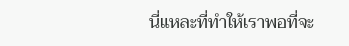นี่แหละที่ทำให้เราพอที่จะ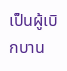เป็นผู้เบิกบาน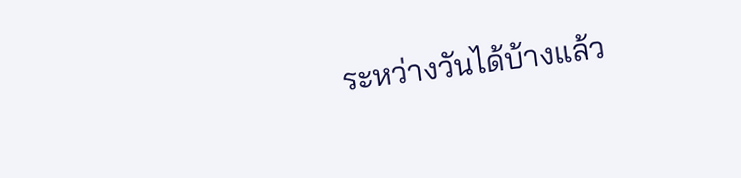ระหว่างวันได้บ้างแล้ว